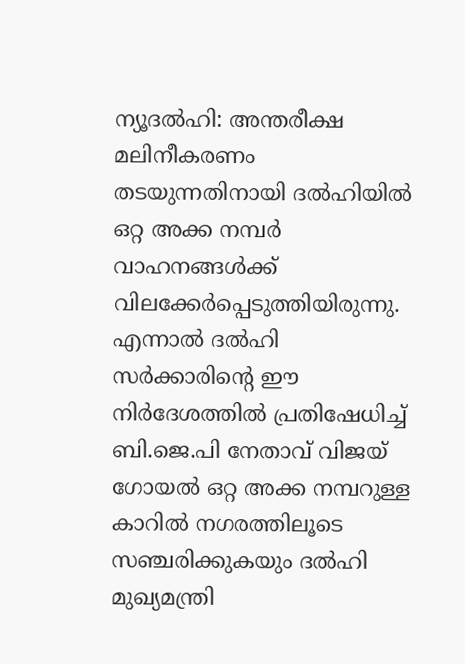ന്യൂദല്‍ഹി: അന്തരീക്ഷ മലിനീകരണം തടയുന്നതിനായി ദല്‍ഹിയില്‍ ഒറ്റ അക്ക നമ്പര്‍ വാഹനങ്ങള്‍ക്ക് വിലക്കേര്‍പ്പെടുത്തിയിരുന്നു. എന്നാല്‍ ദല്‍ഹി സര്‍ക്കാരിന്റെ ഈ നിര്‍ദേശത്തില്‍ പ്രതിഷേധിച്ച് ബി.ജെ.പി നേതാവ് വിജയ് ഗോയല്‍ ഒറ്റ അക്ക നമ്പറുള്ള കാറില്‍ നഗരത്തിലൂടെ സഞ്ചരിക്കുകയും ദല്‍ഹി മുഖ്യമന്ത്രി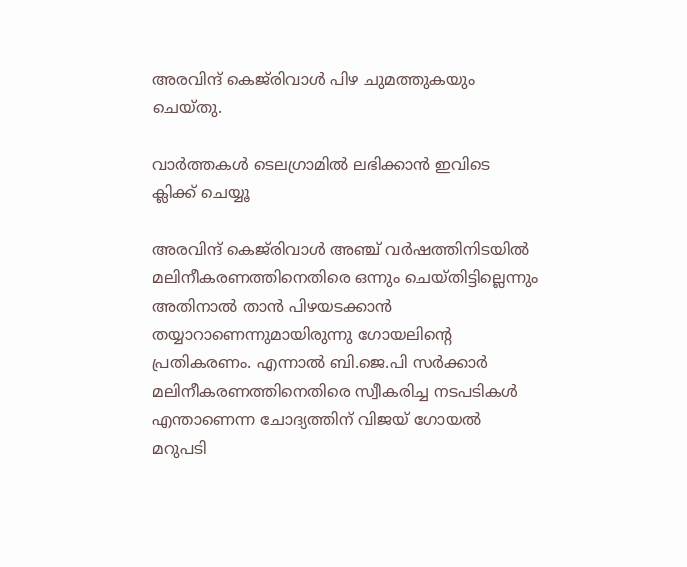അരവിന്ദ് കെജ്‌രിവാള്‍ പിഴ ചുമത്തുകയും ചെയ്തു.

വാര്‍ത്തകള്‍ ടെലഗ്രാമില്‍ ലഭിക്കാന്‍ ഇവിടെ ക്ലിക്ക് ചെയ്യൂ

അരവിന്ദ് കെജ്‌രിവാള്‍ അഞ്ച് വര്‍ഷത്തിനിടയില്‍ മലിനീകരണത്തിനെതിരെ ഒന്നും ചെയ്തിട്ടില്ലെന്നും അതിനാല്‍ താന്‍ പിഴയടക്കാന്‍ തയ്യാറാണെന്നുമായിരുന്നു ഗോയലിന്റെ പ്രതികരണം. എന്നാല്‍ ബി.ജെ.പി സര്‍ക്കാര്‍ മലിനീകരണത്തിനെതിരെ സ്വീകരിച്ച നടപടികള്‍ എന്താണെന്ന ചോദ്യത്തിന് വിജയ് ഗോയല്‍ മറുപടി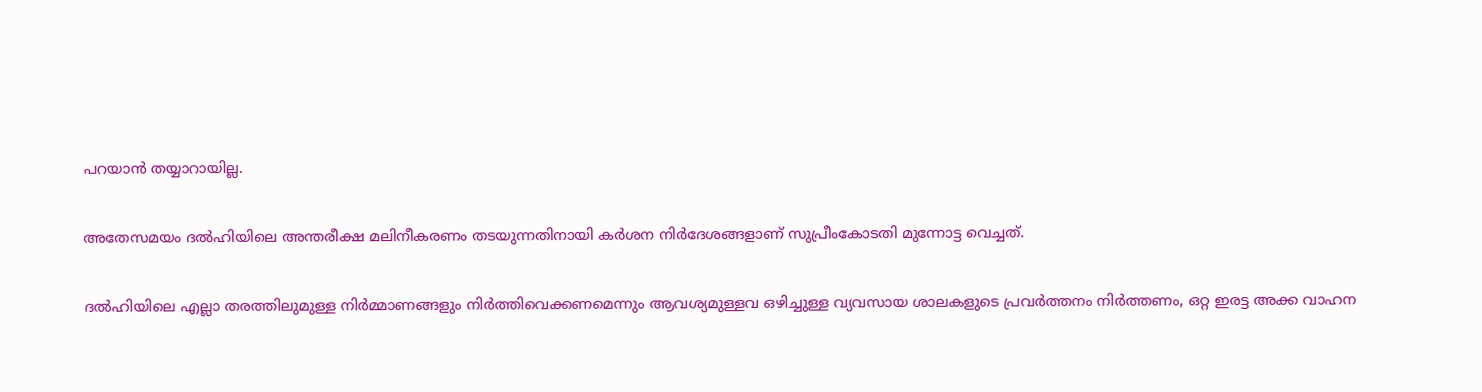പറയാന്‍ തയ്യാറായില്ല.

അതേസമയം ദല്‍ഹിയിലെ അന്തരീക്ഷ മലിനീകരണം തടയുന്നതിനായി കര്‍ശന നിര്‍ദേശങ്ങളാണ് സുപ്രീംകോടതി മുന്നോട്ട വെച്ചത്.

ദല്‍ഹിയിലെ എല്ലാ തരത്തിലുമുള്ള നിര്‍മ്മാണങ്ങളും നിര്‍ത്തിവെക്കണമെന്നും ആവശ്യമുള്ളവ ഒഴിച്ചുള്ള വ്യവസായ ശാലകളുടെ പ്രവര്‍ത്തനം നിര്‍ത്തണം, ഒറ്റ ഇരട്ട അക്ക വാഹന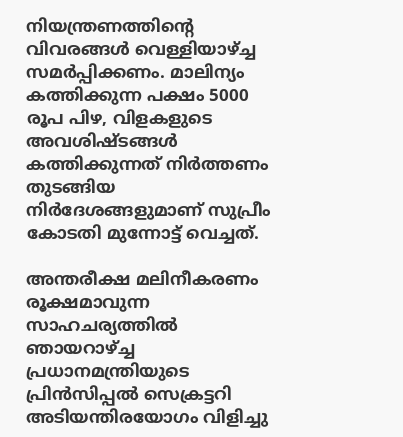നിയന്ത്രണത്തിന്റെ വിവരങ്ങള്‍ വെള്ളിയാഴ്ച്ച സമര്‍പ്പിക്കണം. മാലിന്യം കത്തിക്കുന്ന പക്ഷം 5000 രൂപ പിഴ, വിളകളുടെ അവശിഷ്ടങ്ങള്‍ കത്തിക്കുന്നത് നിര്‍ത്തണം തുടങ്ങിയ നിര്‍ദേശങ്ങളുമാണ് സുപ്രീം കോടതി മുന്നോട്ട് വെച്ചത്.

അന്തരീക്ഷ മലിനീകരണം രൂക്ഷമാവുന്ന സാഹചര്യത്തില്‍ ഞായറാഴ്ച്ച
പ്രധാനമന്ത്രിയുടെ പ്രിന്‍സിപ്പല്‍ സെക്രട്ടറി അടിയന്തിരയോഗം വിളിച്ചു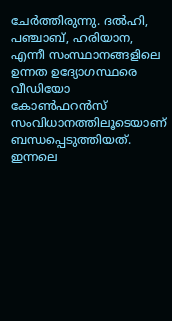ചേര്‍ത്തിരുന്നു. ദല്‍ഹി, പഞ്ചാബ്, ഹരിയാന, എന്നീ സംസ്ഥാനങ്ങളിലെ ഉന്നത ഉദ്യോഗസ്ഥരെ വീഡിയോ കോണ്‍ഫറന്‍സ് സംവിധാനത്തിലൂടെയാണ് ബന്ധപ്പെടുത്തിയത്. ഇന്നലെ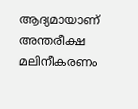ആദ്യമായാണ് അന്തരീക്ഷ മലിനീകരണം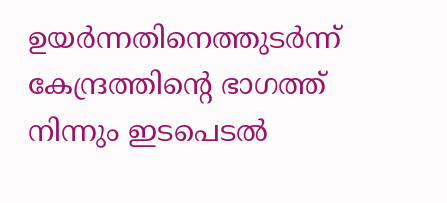ഉയര്‍ന്നതിനെത്തുടര്‍ന്ന് കേന്ദ്രത്തിന്റെ ഭാഗത്ത് നിന്നും ഇടപെടല്‍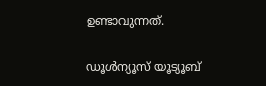ഉണ്ടാവുന്നത്.

ഡൂൾന്യൂസ് യൂട്യൂബ്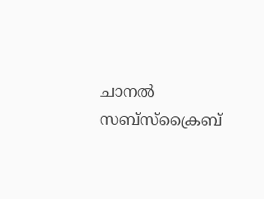ചാനൽ സബ്സ്ക്രൈബ്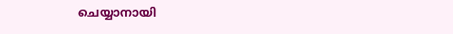ചെയ്യാനായി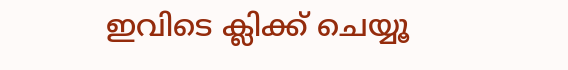ഇവിടെ ക്ലിക്ക് ചെയ്യൂ